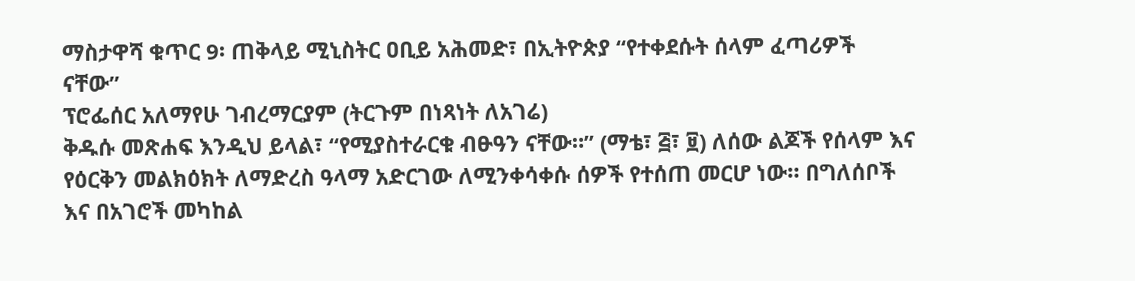ማስታዋሻ ቁጥር 9፡ ጠቅላይ ሚኒስትር ዐቢይ አሕመድ፣ በኢትዮጵያ “የተቀደሱት ሰላም ፈጣሪዎች ናቸው”
ፕሮፌሰር አለማየሁ ገብረማርያም (ትርጉም በነጻነት ለአገሬ)
ቅዱሱ መጽሐፍ እንዲህ ይላል፣ “የሚያስተራርቁ ብፁዓን ናቸው።” (ማቴ፣ ፭፣ ፱) ለሰው ልጆች የሰላም እና የዕርቅን መልክዕክት ለማድረስ ዓላማ አድርገው ለሚንቀሳቀሱ ሰዎች የተሰጠ መርሆ ነው። በግለሰቦች እና በአገሮች መካከል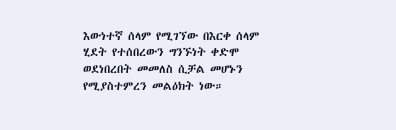እውነተኛ ሰላም የሚገኘው በእርቀ ሰላም ሂደት የተሰበረውን ግንኙነት ቀድሞ ወደነበረበት መመለስ ሲቻል መሆኑን የሚያስተምረን መልዕክት ነው።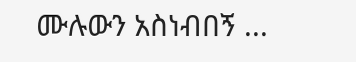ሙሉውን አስነብበኝ ...